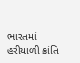ભારતમાં હરીયાળી ક્રાંતિ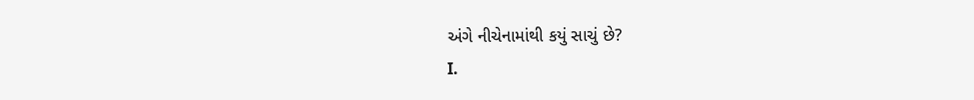અંગે નીચેનામાંથી કયું સાચું છે?
I.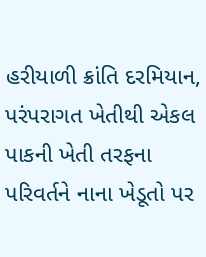હરીયાળી ક્રાંતિ દરમિયાન, પરંપરાગત ખેતીથી એકલ પાકની ખેતી તરફના પરિવર્તને નાના ખેડૂતો પર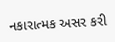નકારાત્મક અસર કરી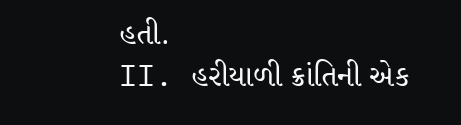હતી.
II. હરીયાળી ક્રાંતિની એક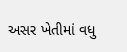અસર ખેતીમાં વધુ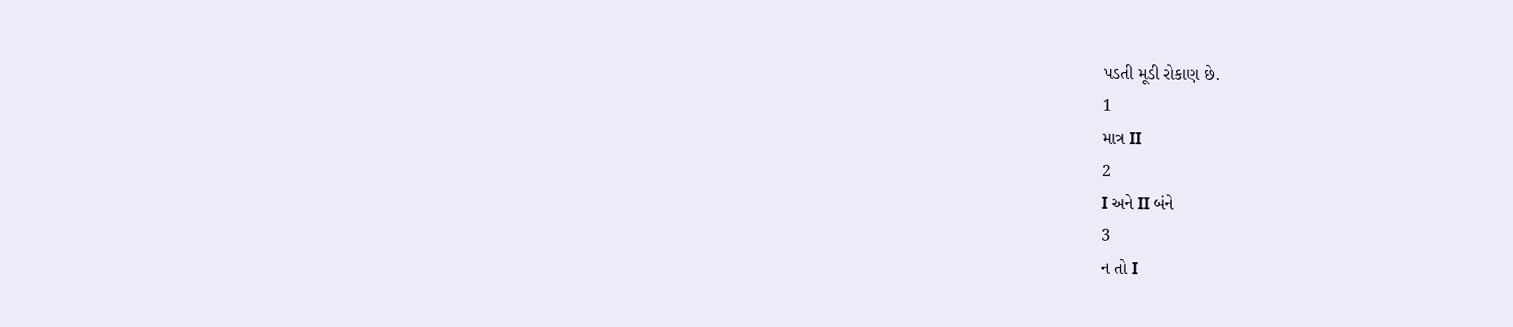પડતી મૂડી રોકાણ છે.
1
માત્ર II
2
I અને II બંને
3
ન તો I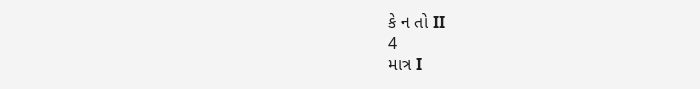કે ન તો II
4
માત્ર I